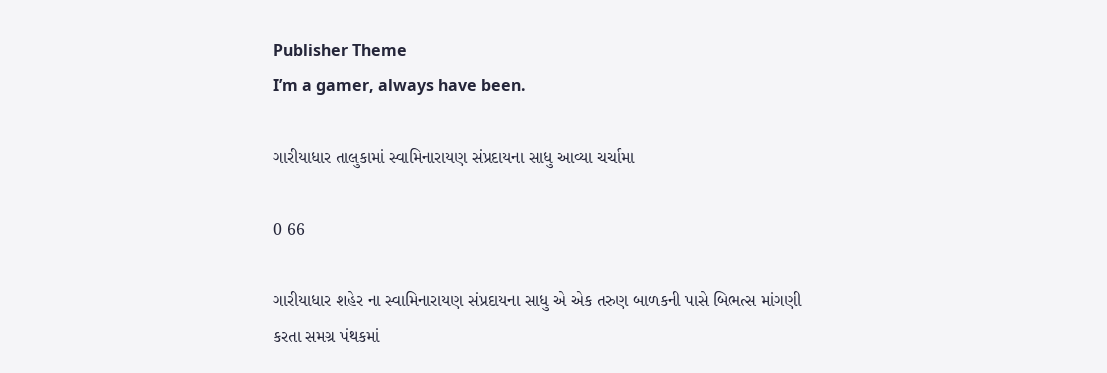Publisher Theme
I’m a gamer, always have been.

ગારીયાધાર તાલુકામાં સ્વામિનારાયણ સંપ્રદાયના સાધુ આવ્યા ચર્ચામા

0 66

ગારીયાધાર શહેર ના સ્વામિનારાયણ સંપ્રદાયના સાધુ એ એક તરુણ બાળકની પાસે બિભત્સ માંગણી કરતા સમગ્ર પંથકમાં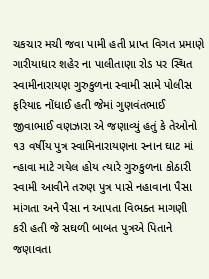ચકચાર મચી જવા પામી હતી પ્રાપ્ત વિગત પ્રમાણે ગારીયાધાર શહેર ના પાલીતાણા રોડ પર સ્થિત સ્વામીનારાયણ ગુરુકુળના સ્વામી સામે પોલીસ ફરિયાદ નોંધાઈ હતી જેમાં ગુણવંતભાઈ જીવાભાઈ વણઝારા એ જણાવ્યું હતું કે તેઓનો ૧૩ વર્ષીય પુત્ર સ્વામિનારાયણના સ્નાન ઘાટ માં ન્હાવા માટે ગયેલ હોય ત્યારે ગુરુકુળના કોઠારી સ્વામી આવીને તરુણ પુત્ર પાસે નહાવાના પૈસા માંગતા અને પૈસા ન આપતા વિભક્ત માગણી કરી હતી જે સઘળી બાબત પુત્રએ પિતાને જણાવતા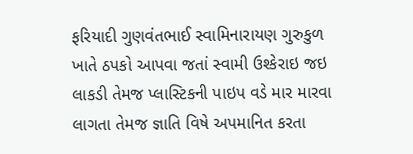ફરિયાદી ગુણવંતભાઈ સ્વામિનારાયણ ગુરુકુળ ખાતે ઠપકો આપવા જતાં સ્વામી ઉશ્કેરાઇ જઇ લાકડી તેમજ પ્લાસ્ટિકની પાઇપ વડે માર મારવા લાગતા તેમજ જ્ઞાતિ વિષે અપમાનિત કરતા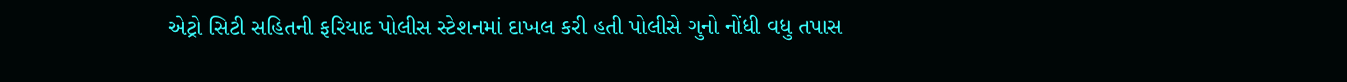એટ્રો સિટી સહિતની ફરિયાદ પોલીસ સ્ટેશનમાં દાખલ કરી હતી પોલીસે ગુનો નોંધી વધુ તપાસ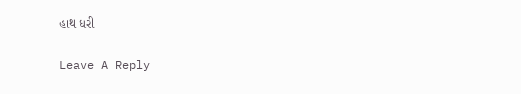હાથ ધરી

Leave A Reply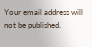Your email address will not be published.